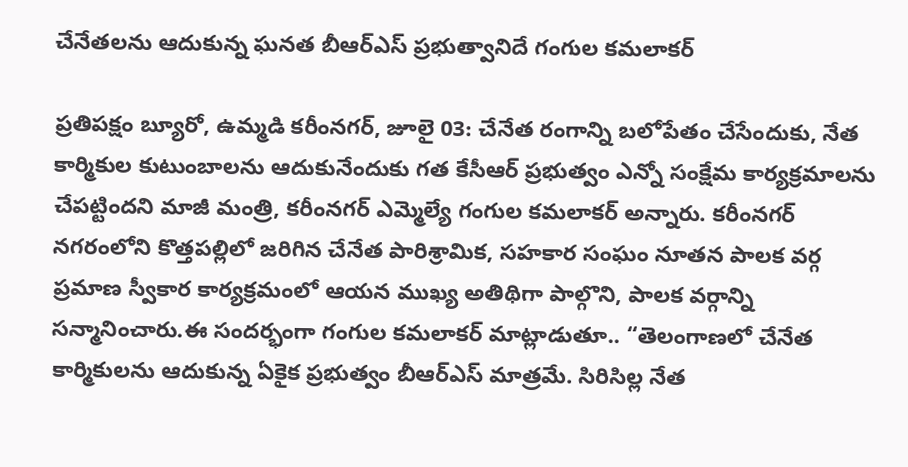చేనేతలను ఆదుకున్న ఘనత బీఆర్ఎస్ ప్రభుత్వానిదే గంగుల కమలాకర్

ప్రతిపక్షం బ్యూరో, ఉమ్మడి కరీంనగర్, జూలై 03: చేనేత రంగాన్ని బలోపేతం చేసేందుకు, నేత కార్మికుల కుటుంబాలను ఆదుకునేందుకు గత కేసీఆర్ ప్రభుత్వం ఎన్నో సంక్షేమ కార్యక్రమాలను చేపట్టిందని మాజీ మంత్రి, కరీంనగర్ ఎమ్మెల్యే గంగుల కమలాకర్ అన్నారు. కరీంనగర్ నగరంలోని కొత్తపల్లిలో జరిగిన చేనేత పారిశ్రామిక, సహకార సంఘం నూతన పాలక వర్గ ప్రమాణ స్వీకార కార్యక్రమంలో ఆయన ముఖ్య అతిథిగా పాల్గొని, పాలక వర్గాన్ని సన్మానించారు.ఈ సందర్భంగా గంగుల కమలాకర్ మాట్లాడుతూ.. “తెలంగాణలో చేనేత కార్మికులను ఆదుకున్న ఏకైక ప్రభుత్వం బీఆర్ఎస్ మాత్రమే. సిరిసిల్ల నేత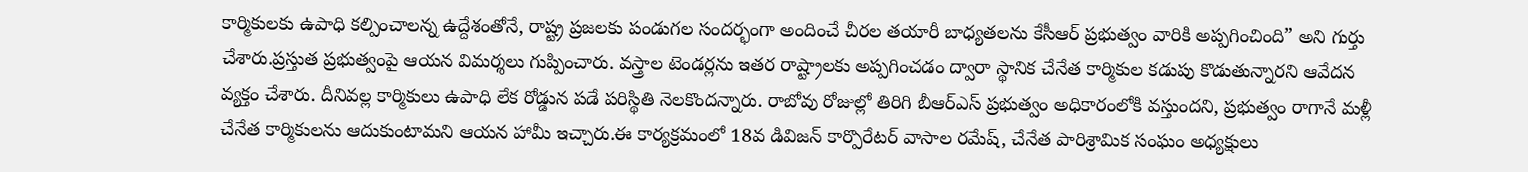కార్మికులకు ఉపాధి కల్పించాలన్న ఉద్దేశంతోనే, రాష్ట్ర ప్రజలకు పండుగల సందర్భంగా అందించే చీరల తయారీ బాధ్యతలను కేసీఆర్ ప్రభుత్వం వారికి అప్పగించింది” అని గుర్తు చేశారు.ప్రస్తుత ప్రభుత్వంపై ఆయన విమర్శలు గుప్పించారు. వస్త్రాల టెండర్లను ఇతర రాష్ట్రాలకు అప్పగించడం ద్వారా స్థానిక చేనేత కార్మికుల కడుపు కొడుతున్నారని ఆవేదన వ్యక్తం చేశారు. దీనివల్ల కార్మికులు ఉపాధి లేక రోడ్డున పడే పరిస్థితి నెలకొందన్నారు. రాబోవు రోజుల్లో తిరిగి బీఆర్ఎస్ ప్రభుత్వం అధికారంలోకి వస్తుందని, ప్రభుత్వం రాగానే మళ్లీ చేనేత కార్మికులను ఆదుకుంటామని ఆయన హామీ ఇచ్చారు.ఈ కార్యక్రమంలో 18వ డివిజన్ కార్పొరేటర్ వాసాల రమేష్, చేనేత పారిశ్రామిక సంఘం అధ్యక్షులు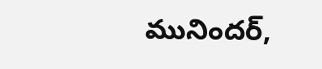మునిందర్,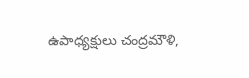ఉపాధ్యక్షులు చంద్రమౌళి,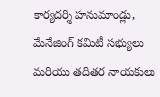కార్యదర్శి హనుమాండ్లు, మేనేజింగ్ కమిటీ సభ్యులు మరియు తదితర నాయకులు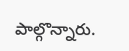పాల్గొన్నారు.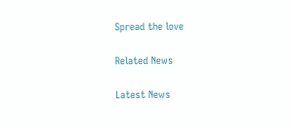Spread the love

Related News

Latest News